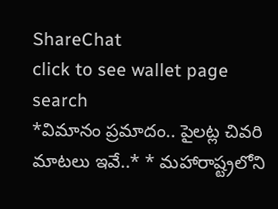ShareChat
click to see wallet page
search
*విమానం ప్రమాదం.. పైలట్ల చివరి మాటలు ఇవే..* * మహారాష్ట్రలోని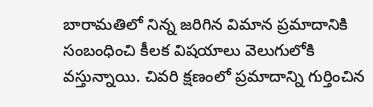బారామతిలో నిన్న జరిగిన విమాన ప్రమాదానికి సంబంధించి కీలక విషయాలు వెలుగులోకి వస్తున్నాయి. చివరి క్షణంలో ప్రమాదాన్ని గుర్తించిన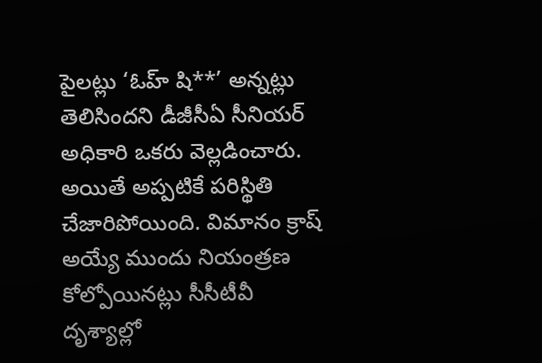పైలట్లు ‘ఓహ్‌ షి**’ అన్నట్లు తెలిసిందని డీజీసీఏ సీనియర్ అధికారి ఒకరు వెల్లడించారు. అయితే అప్పటికే పరిస్థితి చేజారిపోయింది. విమానం క్రాష్‌ అయ్యే ముందు నియంత్రణ కోల్పోయినట్లు సీసీటీవీ దృశ్యాల్లో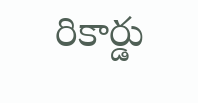రికార్డు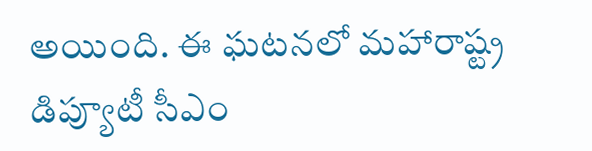అయింది. ఈ ఘటనలో మహారాష్ట్ర డిప్యూటీ సీఎం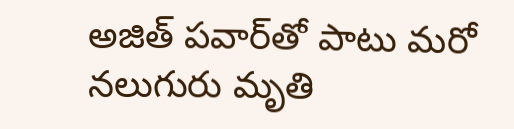అజిత్‌ పవార్‌తో పాటు మరో నలుగురు మృతి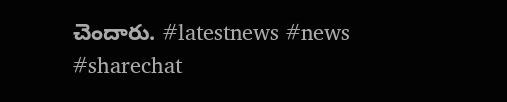చెందారు. #latestnews #news #sharechat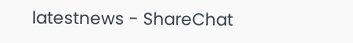latestnews - ShareChat